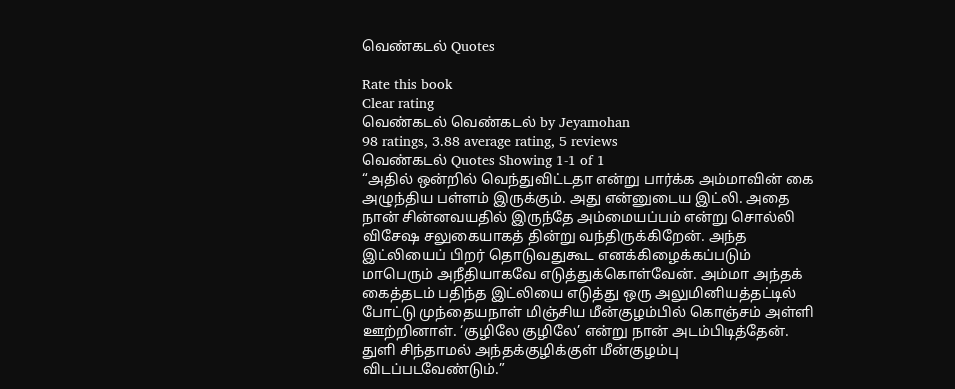வெண்கடல் Quotes

Rate this book
Clear rating
வெண்கடல் வெண்கடல் by Jeyamohan
98 ratings, 3.88 average rating, 5 reviews
வெண்கடல் Quotes Showing 1-1 of 1
“அதில் ஒன்றில் வெந்துவிட்டதா என்று பார்க்க அம்மாவின் கை அழுந்திய பள்ளம் இருக்கும். அது என்னுடைய இட்லி. அதை நான் சின்னவயதில் இருந்தே அம்மையப்பம் என்று சொல்லி விசேஷ சலுகையாகத் தின்று வந்திருக்கிறேன். அந்த இட்லியைப் பிறர் தொடுவதுகூட எனக்கிழைக்கப்படும் மாபெரும் அநீதியாகவே எடுத்துக்கொள்வேன். அம்மா அந்தக் கைத்தடம் பதிந்த இட்லியை எடுத்து ஒரு அலுமினியத்தட்டில் போட்டு முந்தையநாள் மிஞ்சிய மீன்குழம்பில் கொஞ்சம் அள்ளி ஊற்றினாள். ‘குழிலே குழிலே’ என்று நான் அடம்பிடித்தேன். துளி சிந்தாமல் அந்தக்குழிக்குள் மீன்குழம்பு விடப்படவேண்டும்.”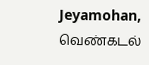Jeyamohan, வெண்கடல்